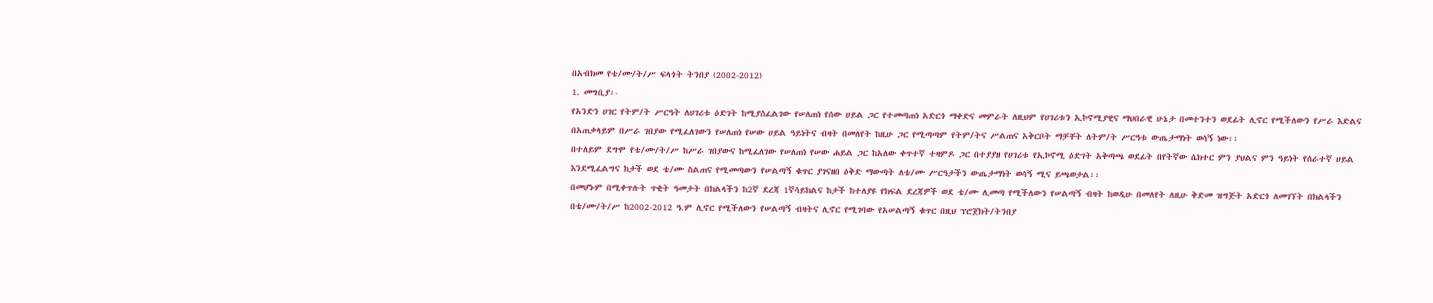በአብክመ የቴ/ሙ/ት/ሥ ፍላጎት ትንበያ (2002-2012)
1. መግቢያ፡-
የአንድን ሀገር የትም/ት ሥርዓት ለሀገሪቱ ዕድገት ከሚያስፈልገው የሠለጠነ የሰው ሀይል ጋር የተመጣጠነ አድርጎ ማቀድና መምራት ለዚህም የሀገሪቱን ኢኮኖሚያዊና ማህበራዊ ሁኔታ በመተንተን ወደፊት ሊኖር የሚችለውን የሥራ እድልና በአጠቃላይም በሥራ ገበያው የሚፈለገውን የሠለጠነ የሠው ሀይል ዓይነትና ብዛት በመለየት ከዚሁ ጋር የሚጣጣም የትም/ትና ሥልጠና አቅርቦት ማቻቸት ለትም/ት ሥርዓቱ ውጤታማነት ወሳኝ ነው፡፡
በተለይም ደግሞ የቴ/ሙ/ት/ሥ ከሥራ ገበያውና ከሚፈለገው የሠለጠነ የሠው ሐይል ጋር ከአለው ቀጥተኛ ተዛምዶ ጋር በተያያዘ የሀገሪቱ የኢኮኖሚ ዕድገት አቅጣጫ ወደፊት በየትኛው ሴክተር ምን ያህልና ምን ዓይነት የሰራተኛ ሀይል እንደሚፈልግና ከታች ወደ ቴ/ሙ ስልጠና የሚመጣውን የሠልጣኝ ቁጥር ያገናዘበ ዕቅድ ማውጣት ለቴ/ሙ ሥርዓታችን ውጤታማነት ወሳኝ ሚና ይጫወታል፡፡
በመሆኑም በሚቀጥሉት ጥቂት ዓመታት በክልላችን ከ2ኛ ደረጃ 1ኛሳይክልና ከታች ከተለያዩ የክፍል ደረጃዎች ወደ ቴ/ሙ ሊመጣ የሚችለውን የሠልጣኝ ብዛት ከወዲሁ በመለየት ለዚሁ ቅድመ ዝግጅት አድርጎ ለመገኘት በክልላችን በቴ/ሙ/ት/ሥ ከ2002-2012 ዓ.ም ሊኖር የሚችለውን የሠልጣኝ ብዛትና ሊኖር የሚገባው የአሠልጣኝ ቁጥር በዚህ ፕሮጀክት/ትንበያ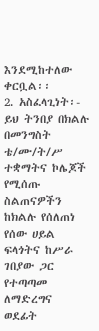እንደሚከተለው ቀርቧል፡፡
2. አስፈላጊነት፡-
ይህ ትንበያ በክልሉ በመንግስት ቴ/ሙ/ት/ሥ ተቋማትና ኮሌጆች የሚሰጡ ስልጠናዎችን ከክልሉ የሰለጠነ የሰው ሀይል ፍላጎትና ከሥራ ገበያው ጋር የተጣጣመ ለማድረግና ወደፊት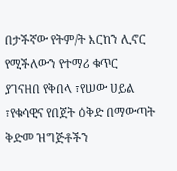በታችኛው የትም/ት እርከን ሊኖር የሚችለውን የተማሪ ቁጥር ያገናዘበ የቅበላ ፣የሠው ሀይል ፣የቁሳዊና የበጀት ዕቅድ በማውጣት ቅድመ ዝግጅቶችን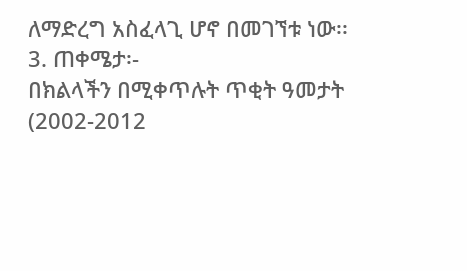ለማድረግ አስፈላጊ ሆኖ በመገኘቱ ነው፡፡
3. ጠቀሜታ፡-
በክልላችን በሚቀጥሉት ጥቂት ዓመታት (2002-2012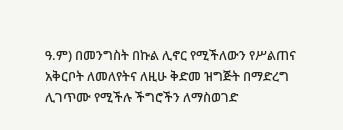ዓ.ም) በመንግስት በኩል ሊኖር የሚችለውን የሥልጠና አቅርቦት ለመለየትና ለዚሁ ቅድመ ዝግጅት በማድረግ ሊገጥሙ የሚችሉ ችግሮችን ለማስወገድ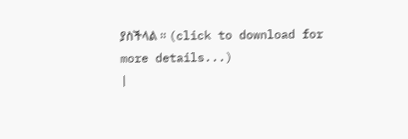ያስችላል ፡፡ (click to download for more details...)
|